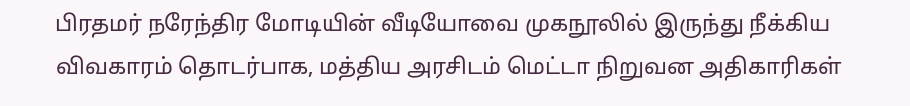பிரதமர் நரேந்திர மோடியின் வீடியோவை முகநூலில் இருந்து நீக்கிய விவகாரம் தொடர்பாக, மத்திய அரசிடம் மெட்டா நிறுவன அதிகாரிகள்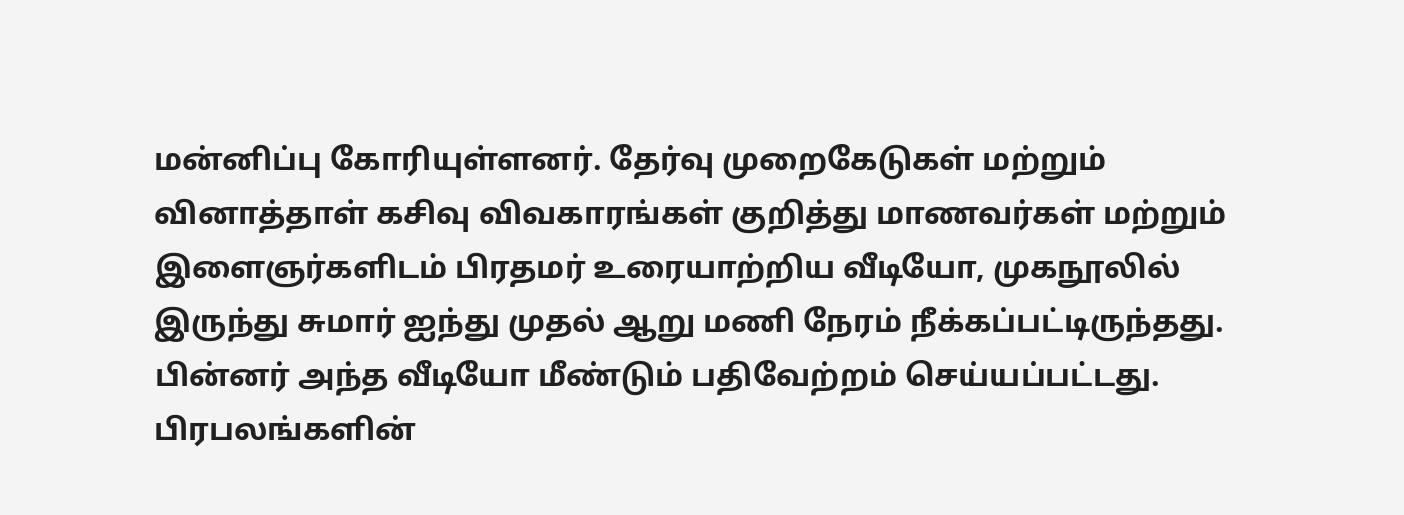மன்னிப்பு கோரியுள்ளனர். தேர்வு முறைகேடுகள் மற்றும் வினாத்தாள் கசிவு விவகாரங்கள் குறித்து மாணவர்கள் மற்றும் இளைஞர்களிடம் பிரதமர் உரையாற்றிய வீடியோ, முகநூலில் இருந்து சுமார் ஐந்து முதல் ஆறு மணி நேரம் நீக்கப்பட்டிருந்தது. பின்னர் அந்த வீடியோ மீண்டும் பதிவேற்றம் செய்யப்பட்டது. பிரபலங்களின்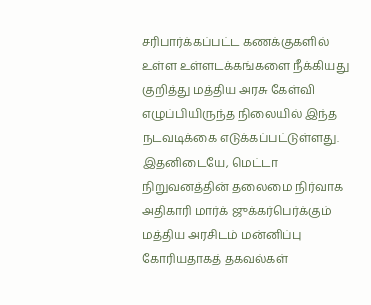சரிபார்க்கப்பட்ட கணக்குகளில் உள்ள உள்ளடக்கங்களை நீக்கியது குறித்து மத்திய அரசு கேள்வி எழுப்பியிருந்த நிலையில் இந்த நடவடிக்கை எடுக்கப்பட்டுள்ளது.
இதனிடையே, மெட்டா நிறுவனத்தின் தலைமை நிர்வாக அதிகாரி மார்க் ஜுக்கர்பெர்க்கும் மத்திய அரசிடம் மன்னிப்பு கோரியதாகத் தகவல்கள்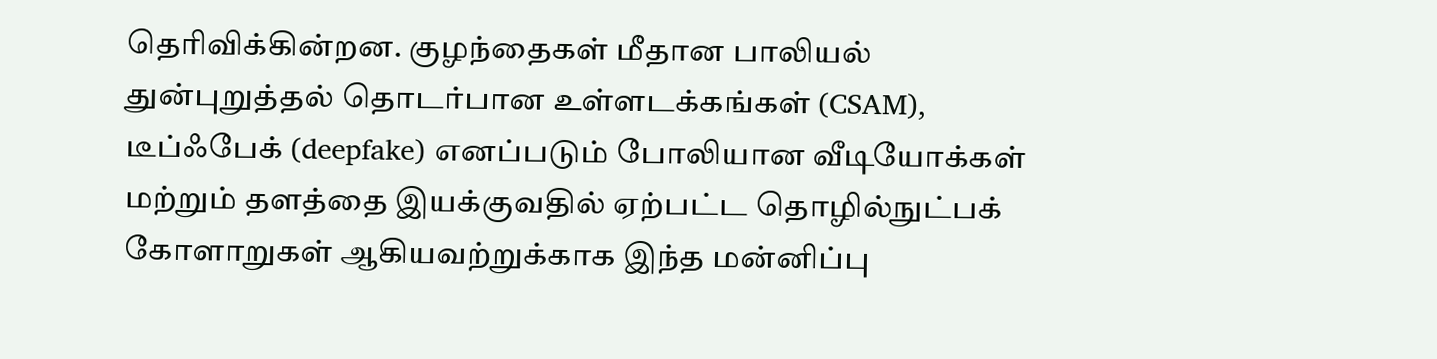தெரிவிக்கின்றன. குழந்தைகள் மீதான பாலியல் துன்புறுத்தல் தொடர்பான உள்ளடக்கங்கள் (CSAM), டீப்ஃபேக் (deepfake) எனப்படும் போலியான வீடியோக்கள் மற்றும் தளத்தை இயக்குவதில் ஏற்பட்ட தொழில்நுட்பக் கோளாறுகள் ஆகியவற்றுக்காக இந்த மன்னிப்பு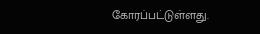கோரப்பட்டுள்ளது.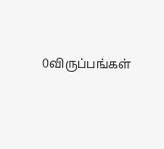0விருப்பங்கள்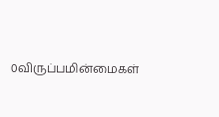0விருப்பமின்மைகள்